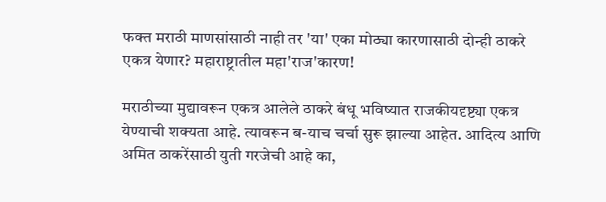फक्त मराठी माणसांसाठी नाही तर 'या' एका मोठ्या कारणासाठी दोन्ही ठाकरे एकत्र येणार? महाराष्ट्रातील महा'राज'कारण!

मराठीच्या मुद्यावरून एकत्र आलेले ठाकरे बंधू भविष्यात राजकीयदृष्ट्या एकत्र येण्याची शक्यता आहे. त्यावरून ब-याच चर्चा सुरू झाल्या आहेत. आदित्य आणि अमित ठाकरेंसाठी युती गरजेची आहे का,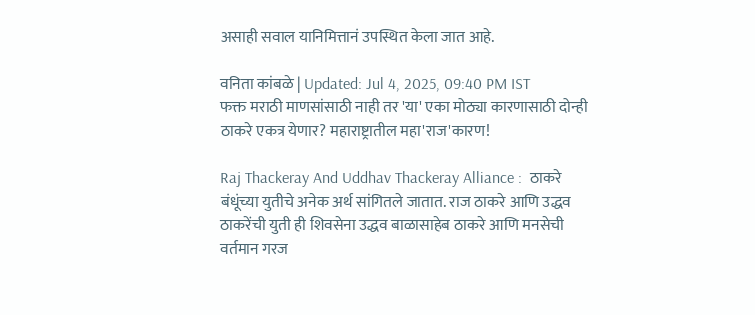असाही सवाल यानिमित्तानं उपस्थित केला जात आहे.

वनिता कांबळे | Updated: Jul 4, 2025, 09:40 PM IST
फक्त मराठी माणसांसाठी नाही तर 'या' एका मोठ्या कारणासाठी दोन्ही ठाकरे एकत्र येणार? महाराष्ट्रातील महा'राज'कारण!

Raj Thackeray And Uddhav Thackeray Alliance :  ठाकरे बंधूंच्या युतीचे अनेक अर्थ सांगितले जातात. राज ठाकरे आणि उद्धव ठाकरेंची युती ही शिवसेना उद्धव बाळासाहेब ठाकरे आणि मनसेची वर्तमान गरज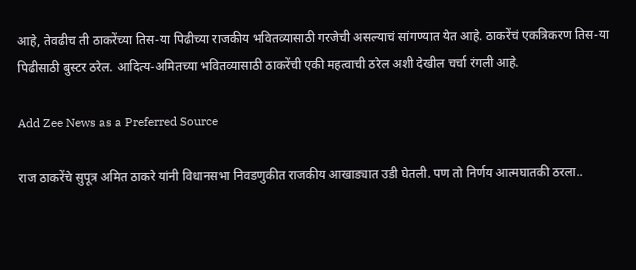आहे, तेवढीच ती ठाकरेंच्या तिस-या पिढीच्या राजकीय भवितव्यासाठी गरजेची असल्याचं सांगण्यात येत आहे. ठाकरेंचं एकत्रिकरण तिस-या पिढीसाठी बुस्टर ठरेल. आदित्य-अमितच्या भवितव्यासाठी ठाकरेंची एकी महत्वाची ठरेल अशी देखील चर्चा रंगली आहे.

Add Zee News as a Preferred Source

राज ठाकरेंचे सुपूत्र अमित ठाकरे यांनी विधानसभा निवडणुकीत राजकीय आखाड्यात उडी घेतली. पण तो निर्णय आत्मघातकी ठरला..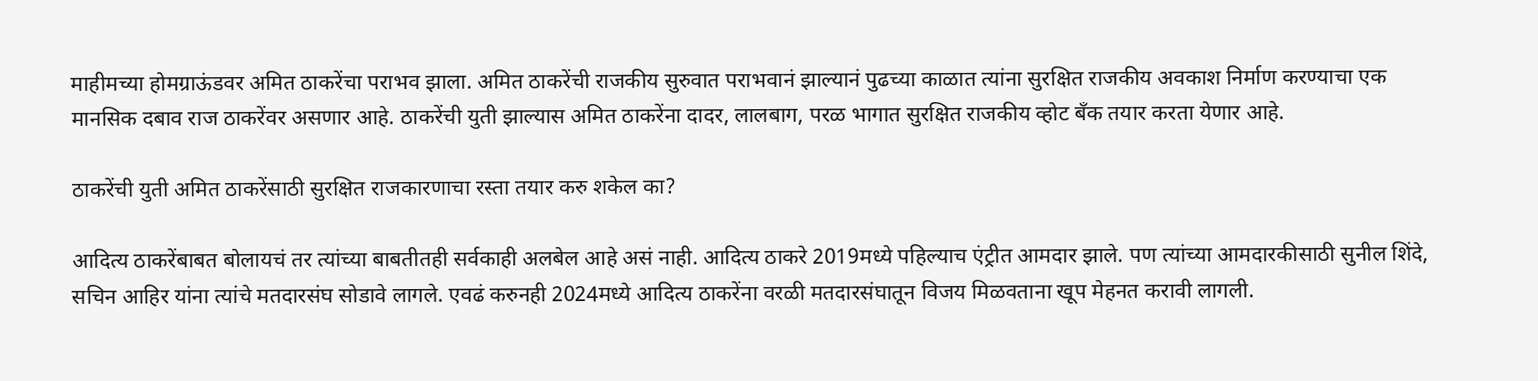माहीमच्या होमग्राऊंडवर अमित ठाकरेंचा पराभव झाला. अमित ठाकरेंची राजकीय सुरुवात पराभवानं झाल्यानं पुढच्या काळात त्यांना सुरक्षित राजकीय अवकाश निर्माण करण्याचा एक मानसिक दबाव राज ठाकरेंवर असणार आहे. ठाकरेंची युती झाल्यास अमित ठाकरेंना दादर, लालबाग, परळ भागात सुरक्षित राजकीय व्होट बँक तयार करता येणार आहे.

ठाकरेंची युती अमित ठाकरेंसाठी सुरक्षित राजकारणाचा रस्ता तयार करु शकेल का?

आदित्य ठाकरेंबाबत बोलायचं तर त्यांच्या बाबतीतही सर्वकाही अलबेल आहे असं नाही. आदित्य ठाकरे 2019मध्ये पहिल्याच एंट्रीत आमदार झाले. पण त्यांच्या आमदारकीसाठी सुनील शिंदे, सचिन आहिर यांना त्यांचे मतदारसंघ सोडावे लागले. एवढं करुनही 2024मध्ये आदित्य ठाकरेंना वरळी मतदारसंघातून विजय मिळवताना खूप मेहनत करावी लागली.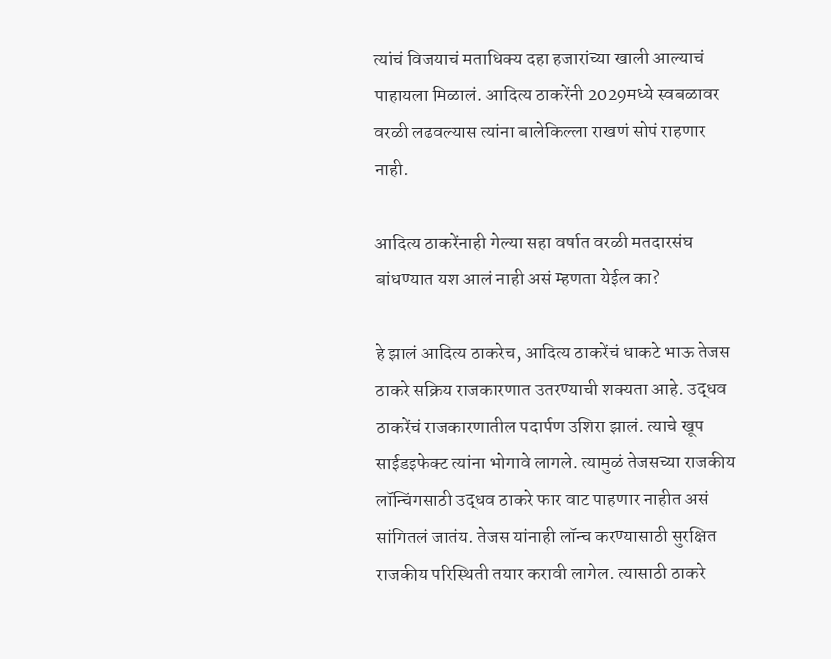त्यांचं विजयाचं मताधिक्य दहा हजारांच्या खाली आल्याचं पाहायला मिळालं. आदित्य ठाकरेंनी 2029मध्ये स्वबळावर वरळी लढवल्यास त्यांना बालेकिल्ला राखणं सोपं राहणार नाही.

आदित्य ठाकरेंनाही गेल्या सहा वर्षात वरळी मतदारसंघ बांधण्यात यश आलं नाही असं म्हणता येईल का?

हे झालं आदित्य ठाकरेच, आदित्य ठाकरेंचं धाकटे भाऊ तेजस ठाकरे सक्रिय राजकारणात उतरण्याची शक्यता आहे. उद्धव ठाकरेंचं राजकारणातील पदार्पण उशिरा झालं. त्याचे खूप साईडइफेक्ट त्यांना भोगावे लागले. त्यामुळं तेजसच्या राजकीय लॉन्चिंगसाठी उद्धव ठाकरे फार वाट पाहणार नाहीत असं सांगितलं जातंय. तेजस यांनाही लॉन्च करण्यासाठी सुरक्षित राजकीय परिस्थिती तयार करावी लागेल. त्यासाठी ठाकरे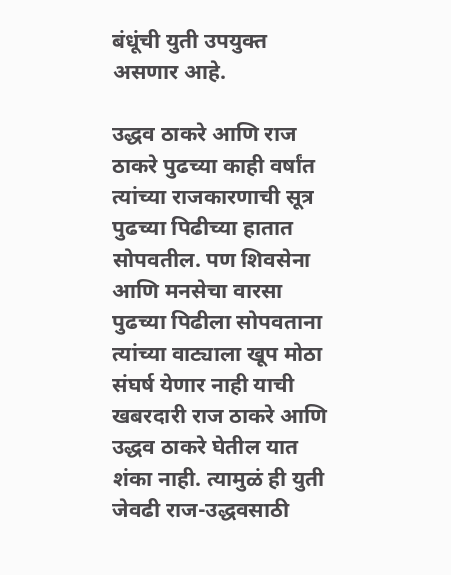बंधूंची युती उपयुक्त असणार आहे.

उद्धव ठाकरे आणि राज ठाकरे पुढच्या काही वर्षांत त्यांच्या राजकारणाची सूत्र पुढच्या पिढीच्या हातात सोपवतील. पण शिवसेना आणि मनसेचा वारसा पुढच्या पिढीला सोपवताना त्यांच्या वाट्याला खूप मोठा संघर्ष येणार नाही याची खबरदारी राज ठाकरे आणि उद्धव ठाकरे घेतील यात शंका नाही. त्यामुळं ही युती जेवढी राज-उद्धवसाठी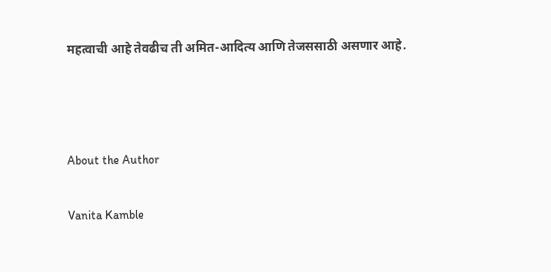महत्वाची आहे तेवढीच ती अमित-आदित्य आणि तेजससाठी असणार आहे.



About the Author

Vanita Kamble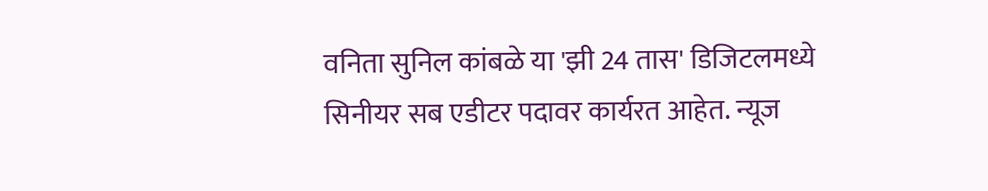वनिता सुनिल कांबळे या 'झी 24 तास' डिजिटलमध्ये सिनीयर सब एडीटर पदावर कार्यरत आहेत. न्यूज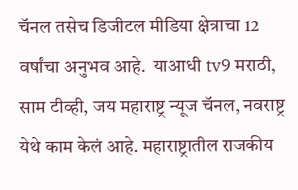चॅनल तसेच डिजीटल मीडिया क्षेत्राचा 12 वर्षांचा अनुभव आहे.  याआधी tv9 मराठी, साम टीव्ही, जय महाराष्ट्र न्यूज चॅनल, नवराष्ट्र येथे काम केलं आहे. महाराष्ट्रातील राजकीय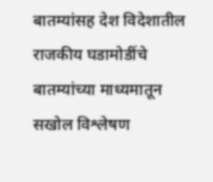बातम्यांसह देश विदेशातील राजकीय घडामोडींचे बातम्यांच्या माध्यमातून सखोल विश्लेषण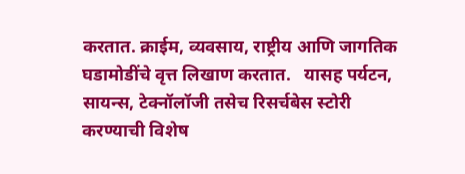करतात. क्राईम, व्यवसाय, राष्ट्रीय आणि जागतिक घडामोडींचे वृत्त लिखाण करतात.   यासह पर्यटन, सायन्स, टेक्नॉलॉजी तसेच रिसर्चबेस स्टोरी करण्याची विशेष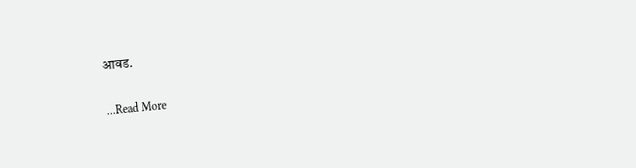आवड.

...Read More